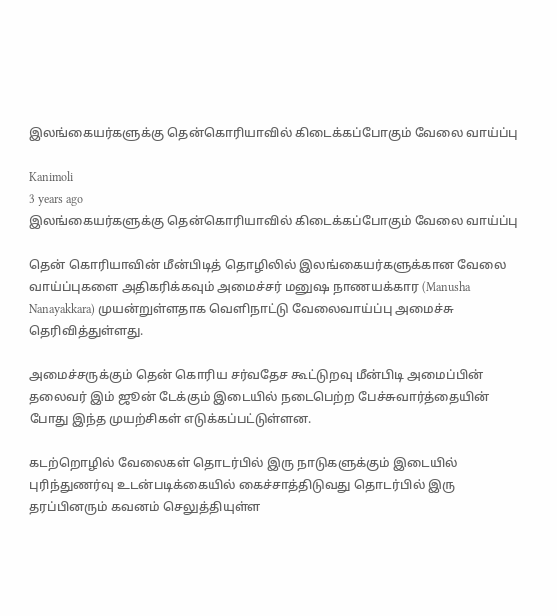இலங்கையர்களுக்கு தென்கொரியாவில் கிடைக்கப்போகும் வேலை வாய்ப்பு

Kanimoli
3 years ago
இலங்கையர்களுக்கு தென்கொரியாவில் கிடைக்கப்போகும் வேலை வாய்ப்பு

தென் கொரியாவின் மீன்பிடித் தொழிலில் இலங்கையர்களுக்கான வேலை வாய்ப்புகளை அதிகரிக்கவும் அமைச்சர் மனுஷ நாணயக்கார (Manusha Nanayakkara) முயன்றுள்ளதாக வெளிநாட்டு வேலைவாய்ப்பு அமைச்சு தெரிவித்துள்ளது.

அமைச்சருக்கும் தென் கொரிய சர்வதேச கூட்டுறவு மீன்பிடி அமைப்பின் தலைவர் இம் ஜூன் டேக்கும் இடையில் நடைபெற்ற பேச்சுவார்த்தையின் போது இந்த முயற்சிகள் எடுக்கப்பட்டுள்ளன.

கடற்றொழில் வேலைகள் தொடர்பில் இரு நாடுகளுக்கும் இடையில் புரிந்துணர்வு உடன்படிக்கையில் கைச்சாத்திடுவது தொடர்பில் இரு தரப்பினரும் கவனம் செலுத்தியுள்ள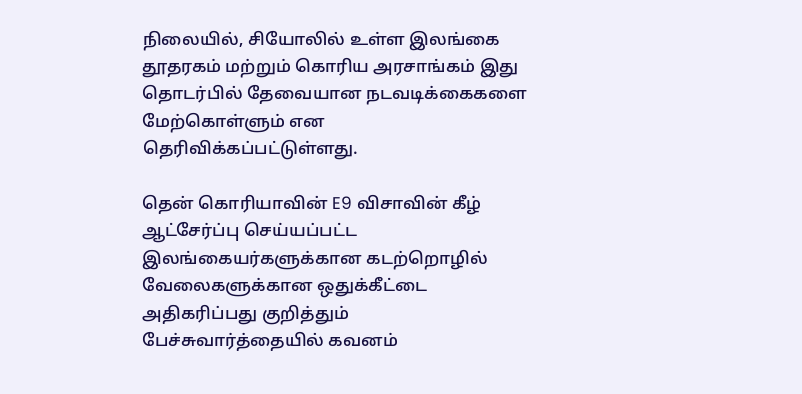நிலையில், சியோலில் உள்ள இலங்கை தூதரகம் மற்றும் கொரிய அரசாங்கம் இது தொடர்பில் தேவையான நடவடிக்கைகளை மேற்கொள்ளும் என தெரிவிக்கப்பட்டுள்ளது.

தென் கொரியாவின் E9 விசாவின் கீழ் ஆட்சேர்ப்பு செய்யப்பட்ட இலங்கையர்களுக்கான கடற்றொழில் வேலைகளுக்கான ஒதுக்கீட்டை அதிகரிப்பது குறித்தும் பேச்சுவார்த்தையில் கவனம்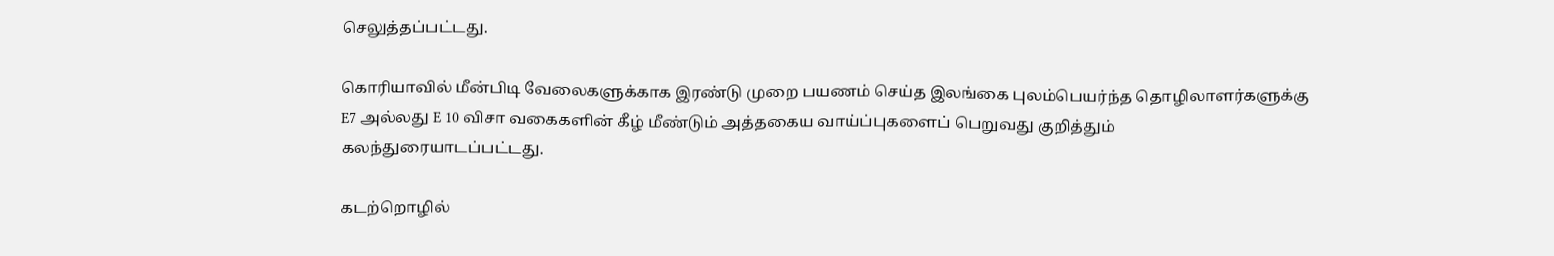செலுத்தப்பட்டது.

கொரியாவில் மீன்பிடி வேலைகளுக்காக இரண்டு முறை பயணம் செய்த இலங்கை புலம்பெயர்ந்த தொழிலாளர்களுக்கு E7 அல்லது E 10 விசா வகைகளின் கீழ் மீண்டும் அத்தகைய வாய்ப்புகளைப் பெறுவது குறித்தும் கலந்துரையாடப்பட்டது.

கடற்றொழில்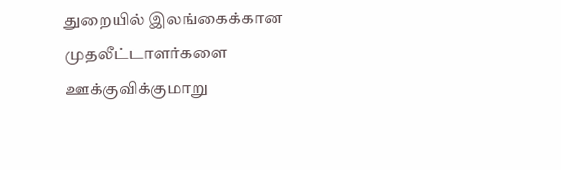துறையில் இலங்கைக்கான முதலீட்டாளர்களை ஊக்குவிக்குமாறு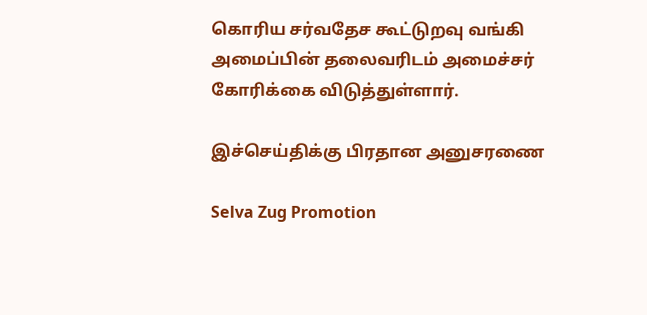கொரிய சர்வதேச கூட்டுறவு வங்கி அமைப்பின் தலைவரிடம் அமைச்சர் கோரிக்கை விடுத்துள்ளார்.

இச்செய்திக்கு பிரதான அனுசரணை

Selva Zug Promotion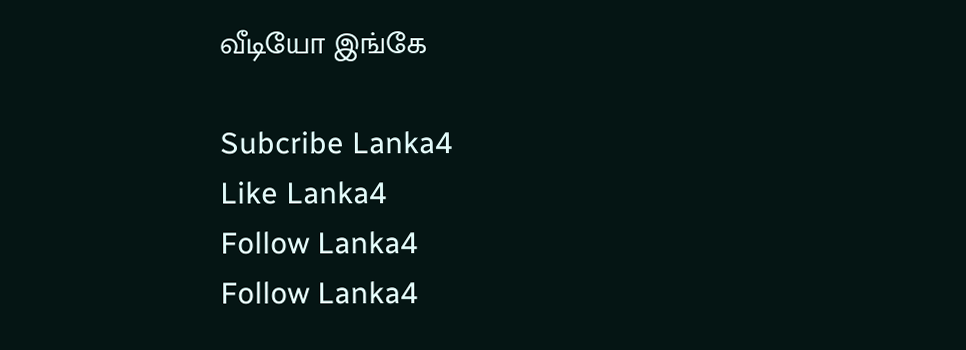வீடியோ இங்கே

Subcribe Lanka4
Like Lanka4
Follow Lanka4
Follow Lanka4